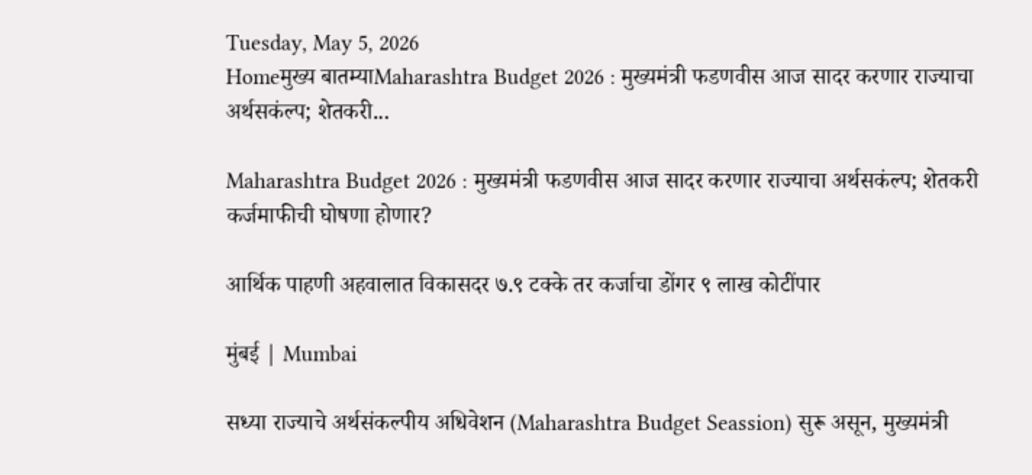Tuesday, May 5, 2026
Homeमुख्य बातम्याMaharashtra Budget 2026 : मुख्यमंत्री फडणवीस आज सादर करणार राज्याचा अर्थसकंल्प; शेतकरी...

Maharashtra Budget 2026 : मुख्यमंत्री फडणवीस आज सादर करणार राज्याचा अर्थसकंल्प; शेतकरी कर्जमाफीची घोषणा होणार?

आर्थिक पाहणी अहवालात विकासदर ७.९ टक्के तर कर्जाचा डोंगर ९ लाख कोटींपार

मुंबई | Mumbai

सध्या राज्याचे अर्थसंकल्पीय अधिवेशन (Maharashtra Budget Seassion) सुरू असून, मुख्यमंत्री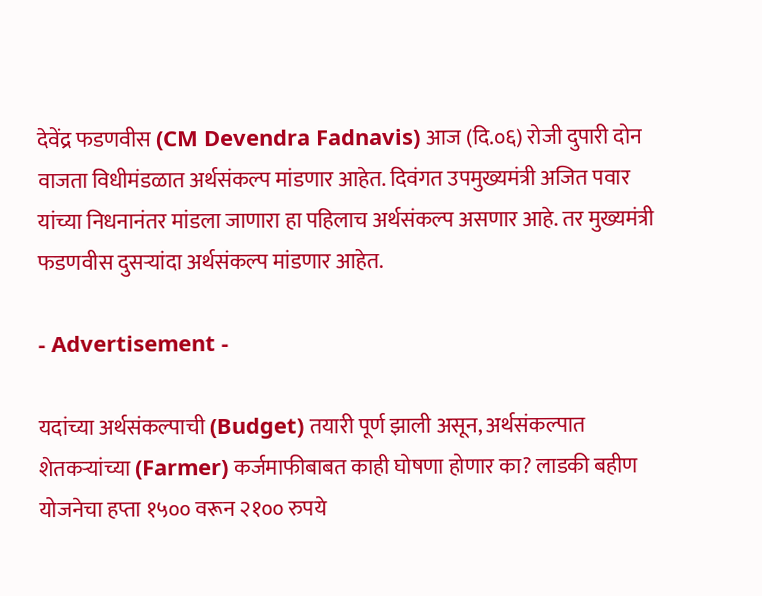देवेंद्र फडणवीस (CM Devendra Fadnavis) आज (दि.०६) रोजी दुपारी दोन वाजता विधीमंडळात अर्थसंकल्प मांडणार आहेत. दिवंगत उपमुख्यमंत्री अजित पवार यांच्या निधनानंतर मांडला जाणारा हा पहिलाच अर्थसंकल्प असणार आहे. तर मुख्यमंत्री फडणवीस दुसऱ्यांदा अर्थसंकल्प मांडणार आहेत.

- Advertisement -

यदांच्या अर्थसंकल्पाची (Budget) तयारी पूर्ण झाली असून, अर्थसंकल्पात शेतकऱ्यांच्या (Farmer) कर्जमाफीबाबत काही घोषणा होणार का? लाडकी बहीण योजनेचा हप्ता १५०० वरून २१०० रुपये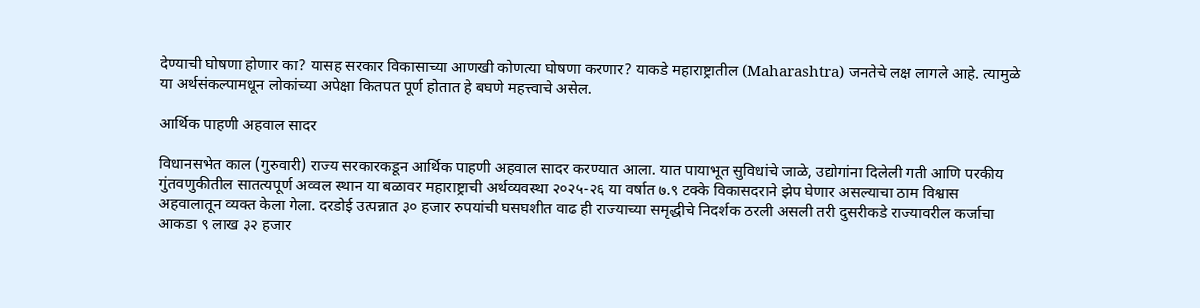देण्याची घोषणा होणार का? यासह सरकार विकासाच्या आणखी कोणत्या घोषणा करणार? याकडे महाराष्ट्रातील (Maharashtra) जनतेचे लक्ष लागले आहे. त्यामुळे या अर्थसंकल्पामधून लोकांच्या अपेक्षा कितपत पूर्ण होतात हे बघणे महत्त्वाचे असेल.

आर्थिक पाहणी अहवाल सादर

विधानसभेत काल (गुरुवारी) राज्य सरकारकडून आर्थिक पाहणी अहवाल सादर करण्यात आला. यात पायाभूत सुविधांचे जाळे, उद्योगांना दिलेली गती आणि परकीय गुंतवणुकीतील सातत्यपूर्ण अव्वल स्थान या बळावर महाराष्ट्राची अर्थव्यवस्था २०२५-२६ या वर्षात ७.९ टक्के विकासदराने झेप घेणार असल्याचा ठाम विश्वास अहवालातून व्यक्त केला गेला. दरडोई उत्पन्नात ३० हजार रुपयांची घसघशीत वाढ ही राज्याच्या समृद्धीचे निदर्शक ठरली असली तरी दुसरीकडे राज्यावरील कर्जाचा आकडा ९ लाख ३२ हजार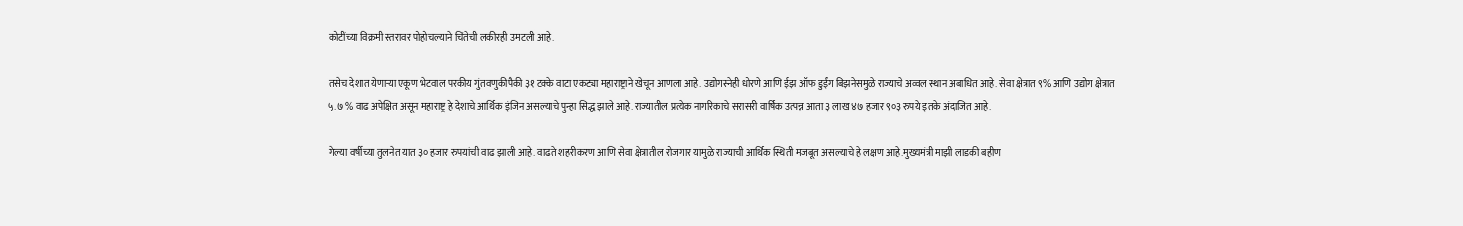कोटींच्या विक्रमी स्तरावर पोहोचल्याने चिंतेची लकीरही उमटली आहे.

तसेच देशात येणाऱ्या एकूण भेटवाल परकीय गुंतवणुकीपैकी ३१ टक्के वाटा एकट्या महाराष्ट्राने खेचून आणला आहे. उद्योगस्नेही धोरणे आणि ईझ ऑफ डुईंग बिझनेसमुळे राज्याचे अव्वल स्थान अबाधित आहे. सेवा क्षेत्रात ९% आणि उद्योग क्षेत्रात ५.७ % वाढ अपेक्षित असून महाराष्ट्र हे देशाचे आर्थिक इंजिन असल्याचे पुन्हा सिद्ध झाले आहे. राज्यातील प्रत्येक नागरिकाचे सरासरी वार्षिक उत्पन्न आता ३ लाख ४७ हजार ९०३ रुपये इतके अंदाजित आहे.

गेल्या वर्षीच्या तुलनेत यात ३० हजार रुपयांची वाढ झाली आहे. वाढते शहरीकरण आणि सेवा क्षेत्रातील रोजगार यामुळे राज्याची आर्थिक स्थिती मजबूत असल्याचे हे लक्षण आहे.मुख्यमंत्री माझी लाडकी बहीण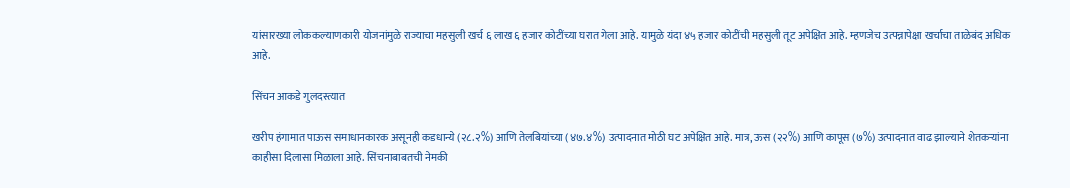यांसारख्या लोककल्याणकारी योजनांमुळे राज्याचा महसुली खर्च ६ लाख ६ हजार कोटींच्या घरात गेला आहे. यामुळे यंदा ४५ हजार कोटींची महसुली तूट अपेक्षित आहे. म्हणजेच उत्पन्नापेक्षा खर्चाचा ताळेबंद अधिक आहे.

सिंचन आकडे गुलदस्त्यात

खरीप हंगामात पाऊस समाधानकारक असूनही कडधान्ये (२८.२%) आणि तेलबियांच्या (४७.४%) उत्पादनात मोठी घट अपेक्षित आहे. मात्र, ऊस (२२%) आणि कापूस (७%) उत्पादनात वाढ झाल्याने शेतकऱ्यांना काहीसा दिलासा मिळाला आहे. सिंचनाबाबतची नेमकी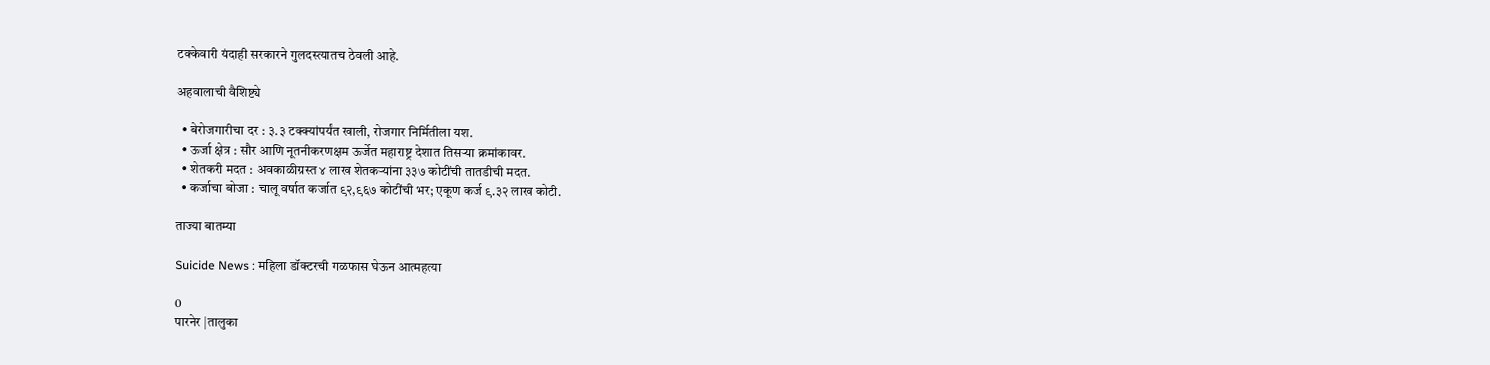टक्केवारी यंदाही सरकारने गुलदस्त्यातच ठेवली आहे.

अहवालाची वैशिष्ट्ये

  • बेरोजगारीचा दर : ३.३ टक्क्यांपर्यंत खाली, रोजगार निर्मितीला यश.
  • ऊर्जा क्षेत्र : सौर आणि नूतनीकरणक्षम ऊर्जेत महाराष्ट्र देशात तिसऱ्या क्रमांकावर.
  • शेतकरी मदत : अवकाळीग्रस्त ४ लाख शेतकऱ्यांना ३३७ कोटींची तातडीची मदत.
  • कर्जाचा बोजा : चालू वर्षात कर्जात ९२,९६७ कोटींची भर; एकूण कर्ज ९.३२ लाख कोटी.

ताज्या बातम्या

Suicide News : महिला डॉक्टरची गळफास घेऊन आत्महत्या

0
पारनेर |तालुका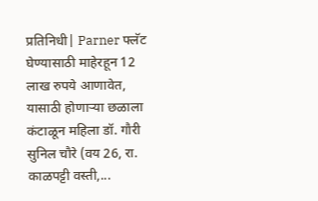प्रतिनिधी| Parner फ्लॅट घेण्यासाठी माहेरहून 12 लाख रुपये आणावेत, यासाठी होणार्‍या छळाला कंटाळून महिला डॉ. गौरी सुनिल चौरे (वय 26, रा. काळपट्टी वस्ती,...